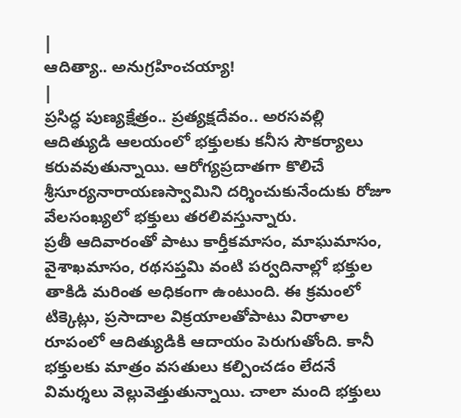|
ఆదిత్యా.. అనుగ్రహించయ్యా!
|
ప్రసిద్ధ పుణ్యక్షేత్రం.. ప్రత్యక్షదేవం.. అరసవల్లి ఆదిత్యుడి ఆలయంలో భక్తులకు కనీస సౌకర్యాలు కరువవుతున్నాయి. ఆరోగ్యప్రదాతగా కొలిచే శ్రీసూర్యనారాయణస్వామిని దర్శించుకునేందుకు రోజూ వేలసంఖ్యలో భక్తులు తరలివస్తున్నారు.
ప్రతీ ఆదివారంతో పాటు కార్తీకమాసం, మాఘమాసం, వైశాఖమాసం, రథసప్తమి వంటి పర్వదినాల్లో భక్తుల తాకిడి మరింత అధికంగా ఉంటుంది. ఈ క్రమంలో టిక్కెట్లు, ప్రసాదాల విక్రయాలతోపాటు విరాళాల రూపంలో ఆదిత్యుడికి ఆదాయం పెరుగుతోంది. కానీ భక్తులకు మాత్రం వసతులు కల్పించడం లేదనే విమర్శలు వెల్లువెత్తుతున్నాయి. చాలా మంది భక్తులు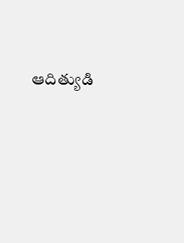ఆదిత్యుడి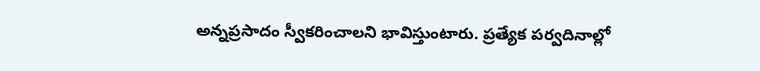అన్నప్రసాదం స్వీకరించాలని భావిస్తుంటారు. ప్రత్యేక పర్వదినాల్లో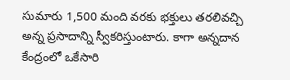సుమారు 1,500 మంది వరకు భక్తులు తరలివచ్చి అన్న ప్రసాదాన్ని స్వీకరిస్తుంటారు. కాగా అన్నదాన కేంద్రంలో ఒకేసారి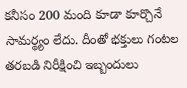కనీసం 200 మంది కూడా కూర్చొనే సామర్థ్యం లేదు. దీంతో భక్తులు గంటల తరబడి నిరీక్షించి ఇబ్బందులు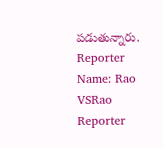పడుతున్నారు.
Reporter Name: Rao VSRao Reporter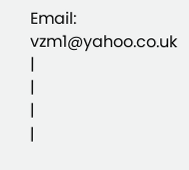Email: vzm1@yahoo.co.uk
|
|
|
|